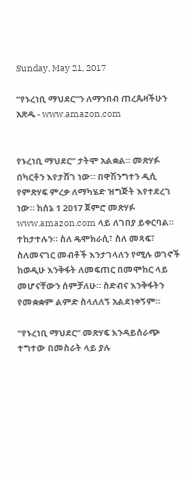Sunday, May 21, 2017

“የኑረነቢ ማህደር”ን ለማንበብ ጠረጴዛችሁን አጽዱ - www.amazon.com


የኑረነቢ ማህደር” ታትሞ አልቋል። መጽሃፉ በካርቶን እየታሸገ ነው። በዋሽንግተን ዲሲ የምጽሃፍ ምረቃ ለማካሄድ ዝግጅት እየተደረገ ነው። ከሰኔ 1 2017 ጀምሮ መጽሃፉ www.amazon.com ላይ ለገበያ ይቀርባል። ተከታተሉን። ስለ ዴሞክራሲ፣ ስለ መጻፍ፣ ስለመናገር መብቶች እንታገላለን የሚሉ ወገኖች ከወዲሁ እንቅፋት ለመፍጠር በመሞከር ላይ መሆናቸውን ሰምቻለሁ። ስድብና እንቅፋትን የመቋቋም ልምድ ስላለለኝ አልደነቀኝም።

“የኑረነቢ ማህደር” መጽሃፍ እንዳይሰራጭ ተግተው በመስራት ላይ ያሉ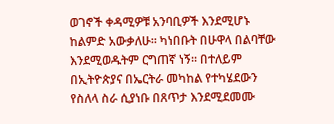ወገኖች ቀዳሚዎቹ አንባቢዎች እንደሚሆኑ ከልምድ አውቃለሁ። ካነበቡት በሁዋላ በልባቸው እንደሚወዱትም ርግጠኛ ነኝ። በተለይም በኢትዮጵያና በኤርትራ መካከል የተካሄደውን የስለላ ስራ ሲያነቡ በጸጥታ እንደሚደመሙ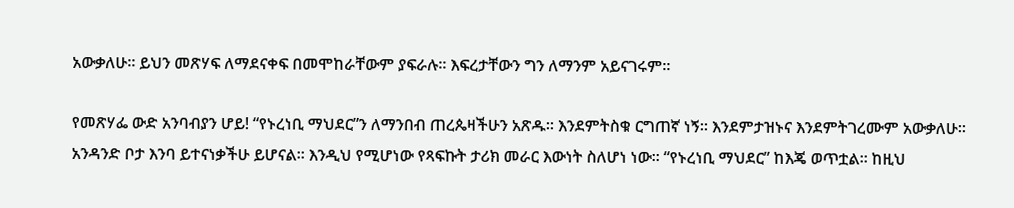አውቃለሁ። ይህን መጽሃፍ ለማደናቀፍ በመሞከራቸውም ያፍራሉ። እፍረታቸውን ግን ለማንም አይናገሩም።

የመጽሃፌ ውድ አንባብያን ሆይ! “የኑረነቢ ማህደር”ን ለማንበብ ጠረጴዛችሁን አጽዱ። እንደምትስቁ ርግጠኛ ነኝ። እንደምታዝኑና እንደምትገረሙም አውቃለሁ። አንዳንድ ቦታ እንባ ይተናነቃችሁ ይሆናል። እንዲህ የሚሆነው የጻፍኩት ታሪክ መራር እውነት ስለሆነ ነው። “የኑረነቢ ማህደር” ከእጄ ወጥቷል። ከዚህ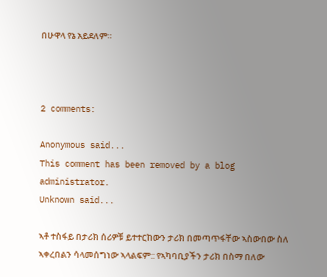በሁዋላ የኔ አይደለም።



2 comments:

Anonymous said...
This comment has been removed by a blog administrator.
Unknown said...

ኣቶ ተስፋይ በታሪክ ሰሪዎቹ ይተተርከውን ታሪክ በመጣጥፋቸው ኣስውበው ስለ ኣቀረበልን ሳላመሰግነው ኣላልፍም:: የኣካባቢያችን ታሪክ በስማ በለው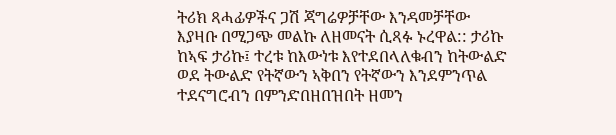ትሪክ ጻሓፊዎችና ጋሽ ጃግሬዎቻቸው እንዳመቻቸው እያዛቡ በሚጋጭ መልኩ ለዘመናት ሲጻፉ ኑረዋል:: ታሪኩ ከኣፍ ታሪኩ፤ ተረቱ ከእውነቱ እየተደበላለቁብን ከትውልድ ወደ ትውልድ የትኛውን ኣቅበን የትኛውን እንደምንጥል ተደናግሮብን በምንድበዘበዝበት ዘመን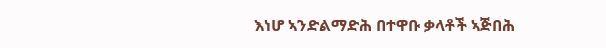እነሆ ኣንድልማድሕ በተዋቡ ቃላቶች ኣጅበሕ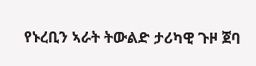የኑረቢን ኣራት ትውልድ ታሪካዊ ጉዞ ጀባ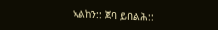ኣልከን:: ጀባ ይበልሕ::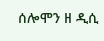ሰሎሞን ዘ ዲሲ